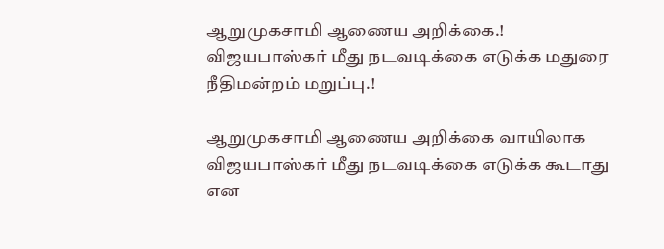ஆறுமுகசாமி ஆணைய அறிக்கை.! விஜயபாஸ்கர் மீது நடவடிக்கை எடுக்க மதுரை நீதிமன்றம் மறுப்பு.!

ஆறுமுகசாமி ஆணைய அறிக்கை வாயிலாக விஜயபாஸ்கர் மீது நடவடிக்கை எடுக்க கூடாது என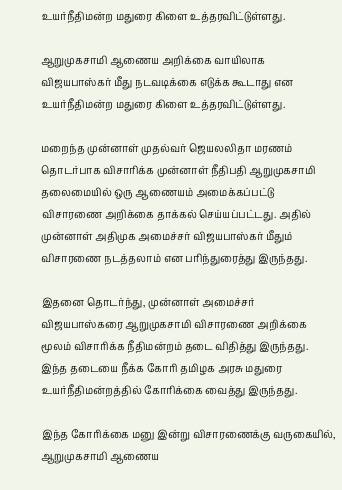உயர்நீதிமன்ற மதுரை கிளை உத்தரவிட்டுள்ளது.

ஆறுமுகசாமி ஆணைய அறிக்கை வாயிலாக விஜயபாஸ்கர் மீது நடவடிக்கை எடுக்க கூடாது என உயர்நீதிமன்ற மதுரை கிளை உத்தரவிட்டுள்ளது.

மறைந்த முன்னாள் முதல்வர் ஜெயலலிதா மரணம் தொடர்பாக விசாரிக்க முன்னாள் நீதிபதி ஆறுமுகசாமி தலைமையில் ஒரு ஆணையம் அமைக்கப்பட்டு விசாரணை அறிக்கை தாக்கல் செய்யப்பட்டது. அதில் முன்னாள் அதிமுக அமைச்சர் விஜயபாஸ்கர் மீதும் விசாரணை நடத்தலாம் என பரிந்துரைத்து இருந்தது.

இதனை தொடர்ந்து, முன்னாள் அமைச்சர் விஜயபாஸ்கரை ஆறுமுகசாமி விசாரணை அறிக்கை மூலம் விசாரிக்க நீதிமன்றம் தடை விதித்து இருந்தது. இந்த தடையை நீக்க கோரி தமிழக அரசு மதுரை உயர்நீதிமன்றத்தில் கோரிக்கை வைத்து இருந்தது.

இந்த கோரிக்கை மனு இன்று விசாரணைக்கு வருகையில், ஆறுமுகசாமி ஆணைய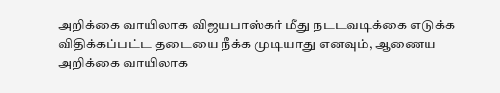அறிக்கை வாயிலாக விஜயபாஸ்கர் மீது நடடவடிக்கை எடுக்க விதிக்கப்பட்ட தடையை நீக்க முடியாது எனவும், ஆணைய அறிக்கை வாயிலாக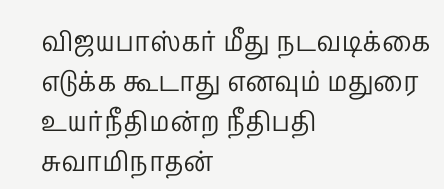விஜயபாஸ்கர் மீது நடவடிக்கை எடுக்க கூடாது எனவும் மதுரை உயர்நீதிமன்ற நீதிபதி சுவாமிநாதன்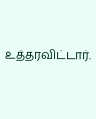உத்தரவிட்டார்.